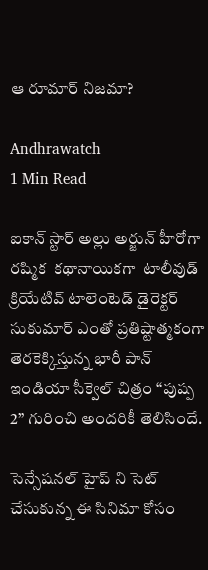ఆ రూమార్‌ నిజమా?

Andhrawatch
1 Min Read

ఐకాన్ స్టార్ అల్లు అర్జున్ హీరోగా రష్మిక  కథానాయికగా  టాలీవుడ్ క్రియేటివ్ టాలెంటెడ్‌ డైరెక్టర్‌ సుకుమార్ ఎంతో ప్రతిష్టాత్మకంగా తెరకెక్కిస్తున్న భారీ పాన్ ఇండియా సీక్వెల్ చిత్రం “పుష్ప 2” గురించి అందరికీ తెలిసిందే.

సెన్సేషనల్ హైప్ ని సెట్ చేసుకున్న ఈ సినిమా కోసం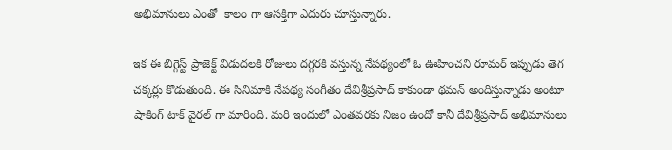అభిమానులు ఎంతో  కాలం గా ఆసక్తిగా ఎదురు చూస్తున్నారు.

ఇక ఈ బిగ్గెస్ట్ ప్రాజెక్ట్ విడుదలకి రోజులు దగ్గరకి వస్తున్న నేపథ్యంలో ఓ ఊహించని రూమర్ ఇప్పుడు తెగ చక్కర్లు కొడుతుంది. ఈ సినిమాకి నేపథ్య సంగీతం దేవిశ్రీప్రసాద్ కాకుండా థమన్ అందిస్తున్నాడు అంటూ షాకింగ్ టాక్ వైరల్ గా మారింది. మరి ఇందులో ఎంతవరకు నిజం ఉందో కానీ దేవిశ్రీప్రసాద్ అభిమానులు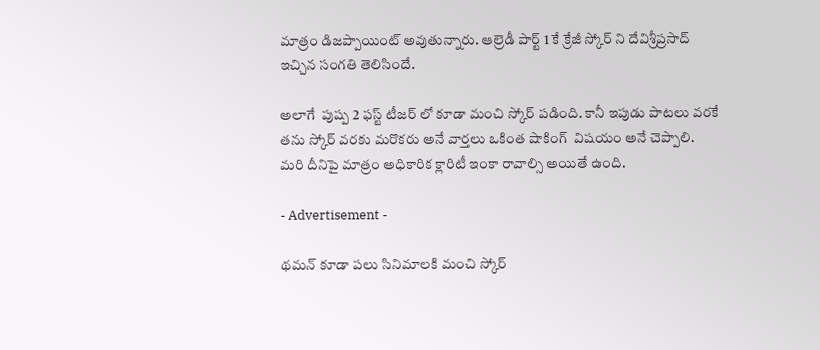మాత్రం డిజప్పాయింట్ అవుతున్నారు. ఆల్రెడీ పార్ట్ 1 కే క్రేజీ స్కోర్ ని దేవిశ్రీప్రసాద్ ఇచ్చిన సంగతి తెలిసిందే.

అలాగే  పుష్ప 2 ఫస్ట్ టీజర్ లో కూడా మంచి స్కోర్ పడింది. కానీ ఇపుడు పాటలు వరకే తను స్కోర్ వరకు మరొకరు అనే వార్తలు ఒకింత షాకింగ్  విషయం అనే చెప్పాలి. మరి దీనిపై మాత్రం అధికారిక క్లారిటీ ఇంకా రావాల్సి అయితే ఉంది.

- Advertisement -

థమన్ కూడా పలు సినిమాలకి మంచి స్కోర్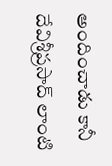అందించాడు కానీ దేవిశ్రీప్రసాద్ లాంటి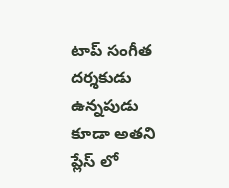టాప్ సంగీత దర్శకుడు ఉన్నపుడు కూడా అతని ప్లేస్ లో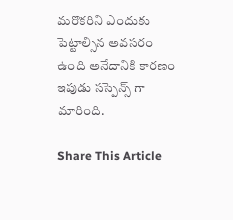మరొకరిని ఎందుకు పెట్టాల్సిన అవసరం ఉంది అనేదానికి కారణం ఇపుడు సస్పెన్స్ గా మారింది.

Share This Article